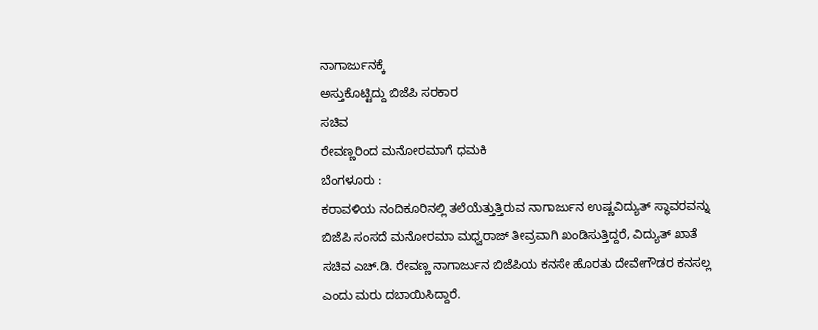ನಾಗಾರ್ಜುನಕ್ಕೆ
ಅಸ್ತುಕೊಟ್ಟಿದ್ದು ಬಿಜೆಪಿ ಸರಕಾರ
ಸಚಿವ
ರೇವಣ್ಣರಿಂದ ಮನೋರಮಾಗೆ ಧಮಕಿ
ಬೆಂಗಳೂರು :
ಕರಾವಳಿಯ ನಂದಿಕೂರಿನಲ್ಲಿ ತಲೆಯೆತ್ತುತ್ತಿರುವ ನಾಗಾರ್ಜುನ ಉಷ್ಣವಿದ್ಯುತ್ ಸ್ಥಾವರವನ್ನು
ಬಿಜೆಪಿ ಸಂಸದೆ ಮನೋರಮಾ ಮಧ್ವರಾಜ್ ತೀವ್ರವಾಗಿ ಖಂಡಿಸುತ್ತಿದ್ದರೆ, ವಿದ್ಯುತ್ ಖಾತೆ
ಸಚಿವ ಎಚ್.ಡಿ. ರೇವಣ್ಣ ನಾಗಾರ್ಜುನ ಬಿಜೆಪಿಯ ಕನಸೇ ಹೊರತು ದೇವೇಗೌಡರ ಕನಸಲ್ಲ
ಎಂದು ಮರು ದಬಾಯಿಸಿದ್ದಾರೆ.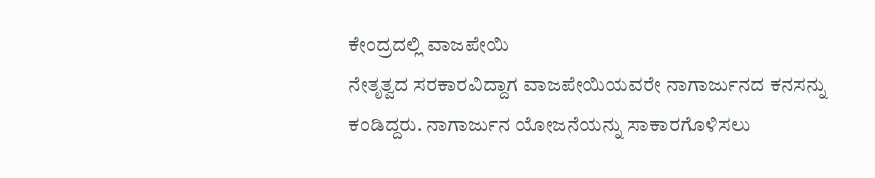ಕೇಂದ್ರದಲ್ಲಿ ವಾಜಪೇಯಿ
ನೇತೃತ್ವದ ಸರಕಾರವಿದ್ದಾಗ ವಾಜಪೇಯಿಯವರೇ ನಾಗಾರ್ಜುನದ ಕನಸನ್ನು
ಕಂಡಿದ್ದರು. ನಾಗಾರ್ಜುನ ಯೋಜನೆಯನ್ನು ಸಾಕಾರಗೊಳಿಸಲು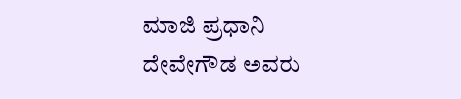ಮಾಜಿ ಪ್ರಧಾನಿ
ದೇವೇಗೌಡ ಅವರು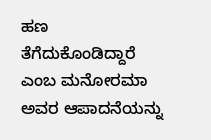ಹಣ ತೆಗೆದುಕೊಂಡಿದ್ದಾರೆ ಎಂಬ ಮನೋರಮಾ ಅವರ ಆಪಾದನೆಯನ್ನು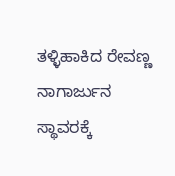ತಳ್ಳಿಹಾಕಿದ ರೇವಣ್ಣ ನಾಗಾರ್ಜುನ ಸ್ಥಾವರಕ್ಕೆ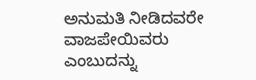ಅನುಮತಿ ನೀಡಿದವರೇ ವಾಜಪೇಯಿವರು
ಎಂಬುದನ್ನು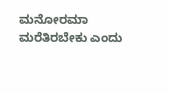ಮನೋರಮಾ ಮರೆತಿರಬೇಕು ಎಂದು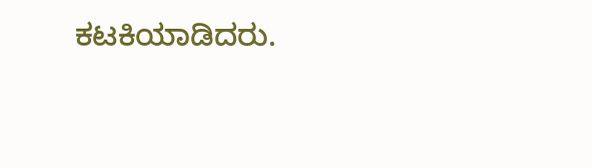ಕಟಕಿಯಾಡಿದರು.